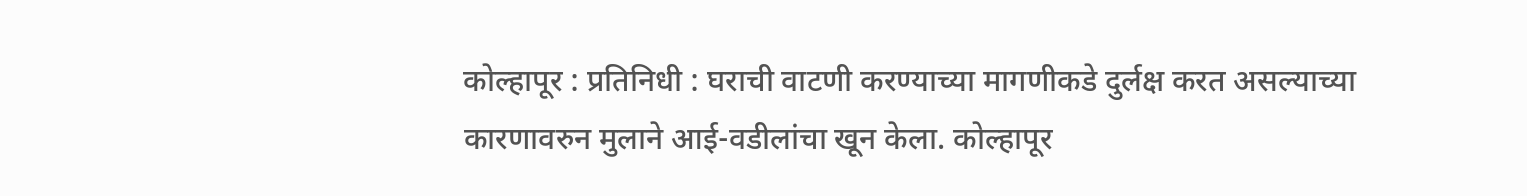कोल्हापूर : प्रतिनिधी : घराची वाटणी करण्याच्या मागणीकडे दुर्लक्ष करत असल्याच्या कारणावरुन मुलाने आई-वडीलांचा खून केला. कोल्हापूर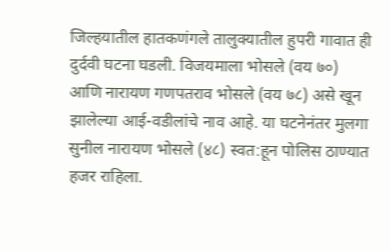जिल्हयातील हातकणंगले तालुक्यातील हुपरी गावात ही दुर्दवी घटना घडली. विजयमाला भोसले (वय ७०) आणि नारायण गणपतराव भोसले (वय ७८) असे खून झालेल्या आई-वडीलांचे नाव आहे. या घटनेनंतर मुलगा सुनील नारायण भोसले (४८) स्वत:हून पोलिस ठाण्यात हजर राहिला.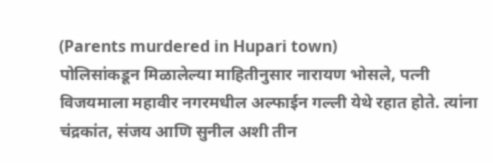(Parents murdered in Hupari town)
पोलिसांकडून मिळालेल्या माहितीनुसार नारायण भोसले, पत्नी विजयमाला महावीर नगरमधील अल्फाईन गल्ली येथे रहात होते. त्यांना चंद्रकांत, संजय आणि सुनील अशी तीन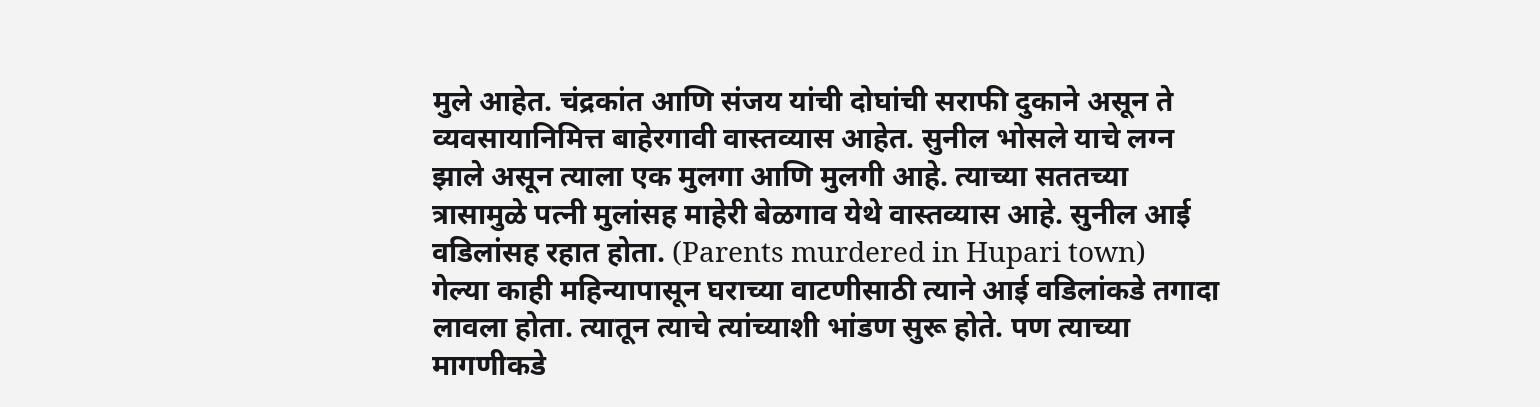मुले आहेत. चंद्रकांत आणि संजय यांची दोघांची सराफी दुकाने असून ते व्यवसायानिमित्त बाहेरगावी वास्तव्यास आहेत. सुनील भोसले याचे लग्न झाले असून त्याला एक मुलगा आणि मुलगी आहे. त्याच्या सततच्या त्रासामुळे पत्नी मुलांसह माहेरी बेळगाव येथे वास्तव्यास आहे. सुनील आई वडिलांसह रहात होता. (Parents murdered in Hupari town)
गेल्या काही महिन्यापासून घराच्या वाटणीसाठी त्याने आई वडिलांकडे तगादा लावला होता. त्यातून त्याचे त्यांच्याशी भांडण सुरू होते. पण त्याच्या मागणीकडे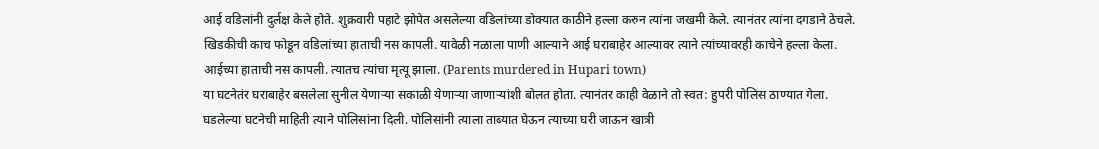आई वडिलांनी दुर्लक्ष केले होते. शुक्रवारी पहाटे झोपेत असलेल्या वडिलांच्या डोक्यात काठीने हल्ला करुन त्यांना जखमी केले. त्यानंतर त्यांना दगडाने ठेचले. खिडकीची काच फोडून वडिलांच्या हाताची नस कापली. यावेळी नळाला पाणी आल्याने आई घराबाहेर आल्यावर त्याने त्यांच्यावरही काचेने हल्ला केला. आईच्या हाताची नस कापली. त्यातच त्यांचा मृत्यू झाला. (Parents murdered in Hupari town)
या घटनेतंर घराबाहेर बसलेला सुनील येणाऱ्या सकाळी येणाऱ्या जाणाऱ्यांशी बोलत होता. त्यानंतर काही वेळाने तो स्वत: हुपरी पोलिस ठाण्यात गेला. घडलेल्या घटनेची माहिती त्याने पोलिसांना दिली. पोलिसांनी त्याला ताब्यात घेऊन त्याच्या घरी जाऊन खात्री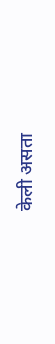केली असता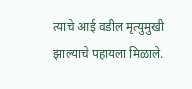त्याचे आई वडील मृत्युमुखी झाल्याचे पहायला मिळाले.